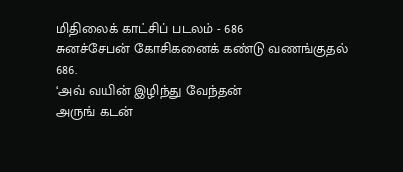மிதிலைக் காட்சிப் படலம் - 686
சுனச்சேபன் கோசிகனைக் கண்டு வணங்குதல்
686.
‘அவ் வயின் இழிந்து வேந்தன்
அருங் கடன்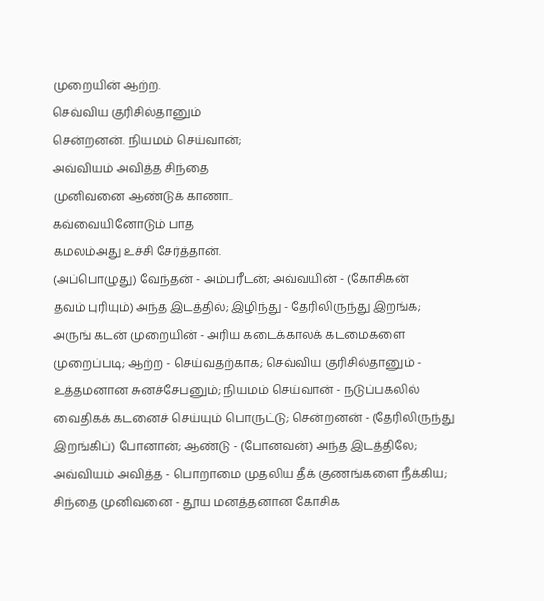முறையின் ஆற்ற.
செவ்விய குரிசில்தானும்
சென்றனன். நியமம் செய்வான்;
அவ்வியம் அவித்த சிந்தை
முனிவனை ஆண்டுக் காணா..
கவ்வையினோடும் பாத
கமலம்அது உச்சி சேர்த்தான்.
(அப்பொழுது) வேந்தன் - அம்பரீடன்; அவ்வயின் - (கோசிகன்
தவம் புரியும்) அந்த இடத்தில்; இழிந்து - தேரிலிருந்து இறங்க;
அருங் கடன் முறையின் - அரிய கடைக்காலக் கடமைகளை
முறைப்படி; ஆற்ற - செய்வதற்காக; செவ்விய குரிசில்தானும் -
உத்தமனான சுனச்சேபனும்; நியமம் செய்வான் - நடுப்பகலில்
வைதிகக் கடனைச் செய்யும் பொருட்டு; சென்றனன் - (தேரிலிருந்து
இறங்கிப்) போனான்; ஆண்டு - (போனவன்) அந்த இடத்திலே;
அவ்வியம் அவித்த - பொறாமை முதலிய தீக் குணங்களை நீக்கிய;
சிந்தை முனிவனை - தூய மனத்தனான கோசிக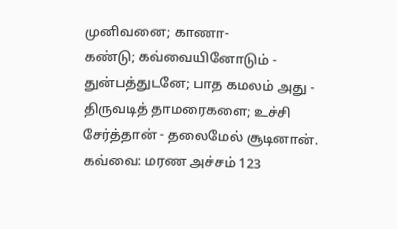முனிவனை; காணா-
கண்டு; கவ்வையினோடும் - துன்பத்துடனே; பாத கமலம் அது -
திருவடித் தாமரைகளை; உச்சி சேர்த்தான் - தலைமேல் சூடினான்.
கவ்வை: மரண அச்சம் 123